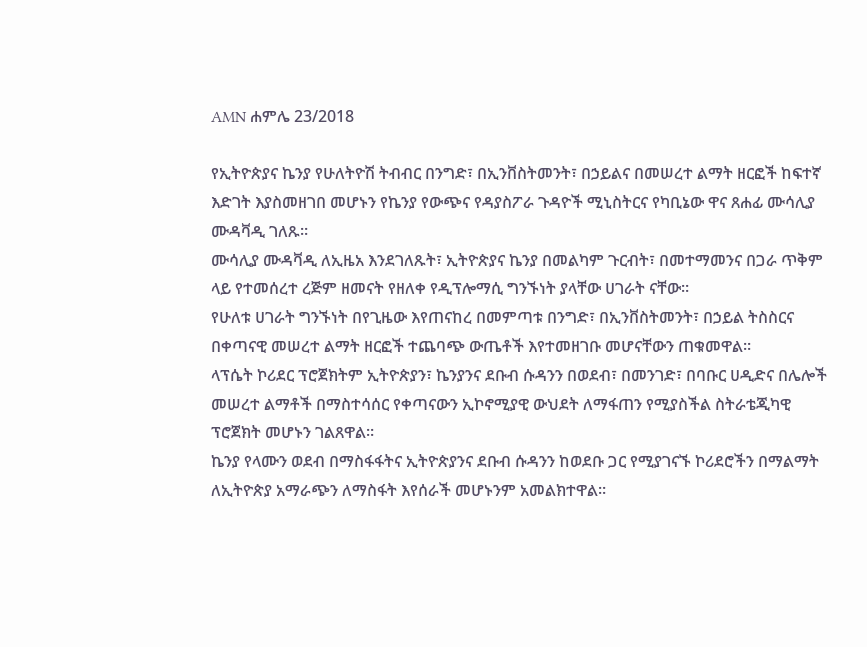AMN ሐምሌ 23/2018

የኢትዮጵያና ኬንያ የሁለትዮሽ ትብብር በንግድ፣ በኢንቨስትመንት፣ በኃይልና በመሠረተ ልማት ዘርፎች ከፍተኛ እድገት እያስመዘገበ መሆኑን የኬንያ የውጭና የዳያስፖራ ጉዳዮች ሚኒስትርና የካቢኔው ዋና ጸሐፊ ሙሳሊያ ሙዳቫዲ ገለጹ።
ሙሳሊያ ሙዳቫዲ ለኢዜአ እንደገለጹት፣ ኢትዮጵያና ኬንያ በመልካም ጉርብት፣ በመተማመንና በጋራ ጥቅም ላይ የተመሰረተ ረጅም ዘመናት የዘለቀ የዲፕሎማሲ ግንኙነት ያላቸው ሀገራት ናቸው።
የሁለቱ ሀገራት ግንኙነት በየጊዜው እየጠናከረ በመምጣቱ በንግድ፣ በኢንቨስትመንት፣ በኃይል ትስስርና በቀጣናዊ መሠረተ ልማት ዘርፎች ተጨባጭ ውጤቶች እየተመዘገቡ መሆናቸውን ጠቁመዋል።
ላፕሴት ኮሪደር ፕሮጀክትም ኢትዮጵያን፣ ኬንያንና ደቡብ ሱዳንን በወደብ፣ በመንገድ፣ በባቡር ሀዲድና በሌሎች መሠረተ ልማቶች በማስተሳሰር የቀጣናውን ኢኮኖሚያዊ ውህደት ለማፋጠን የሚያስችል ስትራቴጂካዊ ፕሮጀክት መሆኑን ገልጸዋል።
ኬንያ የላሙን ወደብ በማስፋፋትና ኢትዮጵያንና ደቡብ ሱዳንን ከወደቡ ጋር የሚያገናኙ ኮሪደሮችን በማልማት ለኢትዮጵያ አማራጭን ለማስፋት እየሰራች መሆኑንም አመልክተዋል።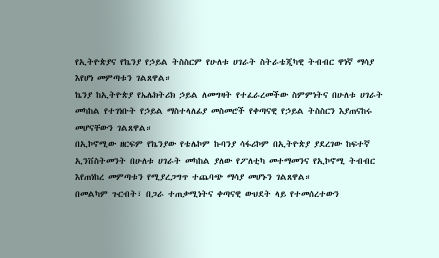የኢትዮጵያና የኬንያ የኃይል ትስስርም የሁለቱ ሀገራት ስትራቴጂካዊ ትብብር ዋነኛ ማሳያ እየሆነ መምጣቱን ገልጸዋል።
ኬንያ ከኢትዮጵያ የኤሌክትሪክ ኃይል ለመግዛት የተፈራረመችው ስምምነትና በሁለቱ ሀገራት መካከል የተገነቡት የኃይል ማስተላለፊያ መስመሮች የቀጣናዊ የኃይል ትስስርን እያጠናከሩ መሆናቸውን ገልጸዋል።
በኢኮኖሚው ዘርፍም የኬንያው የቴሌኮም ኩባንያ ሳፋሪኮም በኢትዮጵያ ያደረገው ከፍተኛ ኢንቨስትመንት በሁለቱ ሀገራት መካከል ያለው የፖለቲካ መተማመንና የኢኮኖሚ ትብብር እየጠነከረ መምጣቱን የሚያረጋግጥ ተጨባጭ ማሳያ መሆኑን ገልጸዋል።
በመልካም ጉርብት፣ በጋራ ተጠቃሚነትና ቀጣናዊ ውህደት ላይ የተመሰረተውን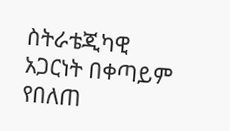ስትራቴጂካዊ አጋርነት በቀጣይም የበለጠ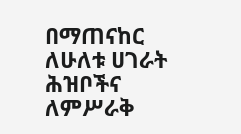በማጠናከር ለሁለቱ ሀገራት ሕዝቦችና ለምሥራቅ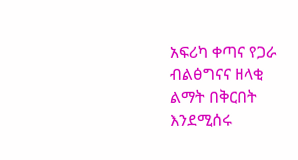አፍሪካ ቀጣና የጋራ ብልፅግናና ዘላቂ ልማት በቅርበት እንደሚሰሩ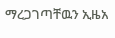ማረጋገጣቸዉን ኢዜአ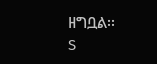ዘግቧል፡፡
S